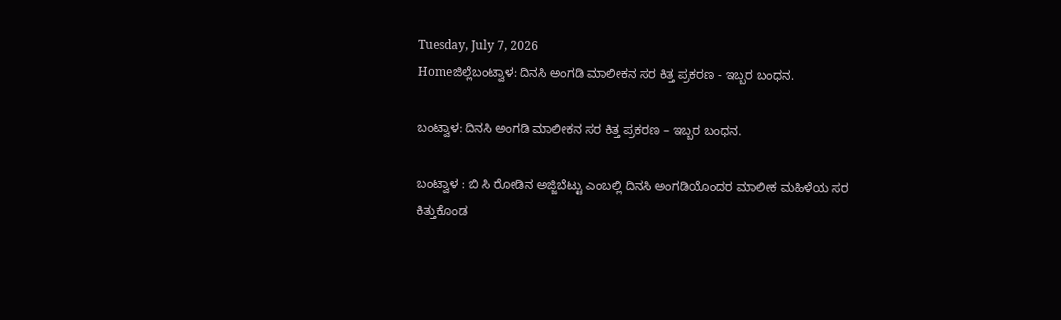Tuesday, July 7, 2026
Homeಜಿಲ್ಲೆಬಂಟ್ವಾಳ: ದಿನಸಿ ಅಂಗಡಿ ಮಾಲೀಕನ ಸರ ಕಿತ್ತ ಪ್ರಕರಣ - ಇಬ್ಬರ ಬಂಧನ.

ಬಂಟ್ವಾಳ: ದಿನಸಿ ಅಂಗಡಿ ಮಾಲೀಕನ ಸರ ಕಿತ್ತ ಪ್ರಕರಣ – ಇಬ್ಬರ ಬಂಧನ.

ಬಂಟ್ವಾಳ : ಬಿ ಸಿ ರೋಡಿನ ಅಜ್ಜಿಬೆಟ್ಟು ಎಂಬಲ್ಲಿ ದಿನಸಿ ಅಂಗಡಿಯೊಂದರ ಮಾಲೀಕ ಮಹಿಳೆಯ ಸರ ಕಿತ್ತುಕೊಂಡ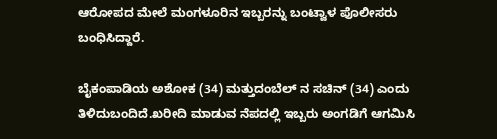ಆರೋಪದ ಮೇಲೆ ಮಂಗಳೂರಿನ ಇಬ್ಬರನ್ನು ಬಂಟ್ವಾಳ ಪೊಲೀಸರು ಬಂಧಿಸಿದ್ದಾರೆ.

ಬೈಕಂಪಾಡಿಯ ಅಶೋಕ (34) ಮತ್ತುದಂಬೆಲ್ ನ ಸಚಿನ್ (34) ಎಂದು ತಿಳಿದುಬಂದಿದೆ.ಖರೀದಿ ಮಾಡುವ ನೆಪದಲ್ಲಿ ಇಬ್ಬರು ಅಂಗಡಿಗೆ ಆಗಮಿಸಿ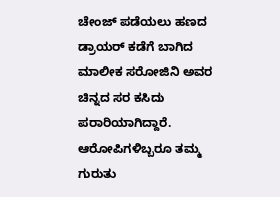ಚೇಂಜ್ ಪಡೆಯಲು ಹಣದ ಡ್ರಾಯರ್ ಕಡೆಗೆ ಬಾಗಿದ ಮಾಲೀಕ ಸರೋಜಿನಿ ಅವರ ಚಿನ್ನದ ಸರ ಕಸಿದು ಪರಾರಿಯಾಗಿದ್ದಾರೆ. ಆರೋಪಿಗಳಿಬ್ಬರೂ ತಮ್ಮ ಗುರುತು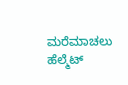ಮರೆಮಾಚಲು ಹೆಲ್ಮೆಟ್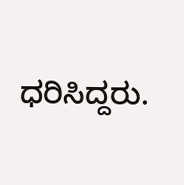ಧರಿಸಿದ್ದರು.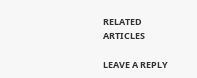RELATED ARTICLES

LEAVE A REPLY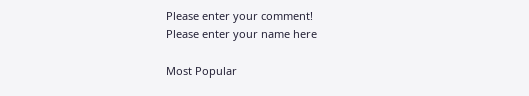Please enter your comment!
Please enter your name here

Most Popular